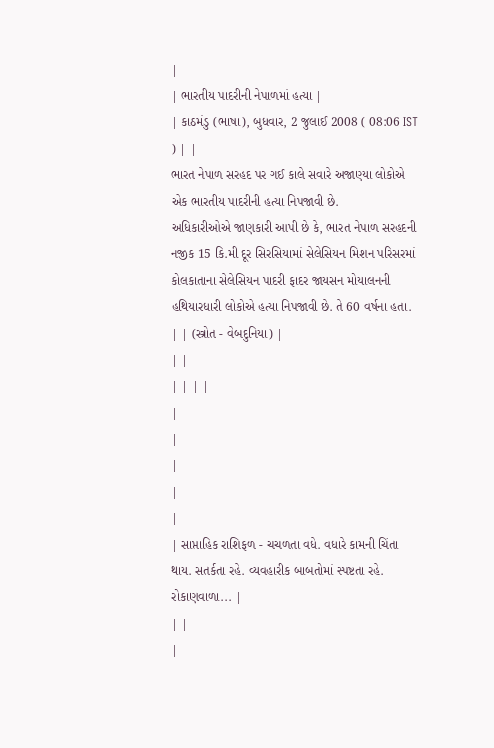|
| ભારતીય પાદરીની નેપાળમાં હત્યા |
| કાઠમંડુ (ભાષા), બુધવાર, 2 જુલાઈ 2008 ( 08:06 IST ) | |
ભારત નેપાળ સરહદ પર ગઈ કાલે સવારે અજાણ્યા લોકોએ એક ભારતીય પાદરીની હત્યા નિપજાવી છે.
અધિકારીઓએ જાણકારી આપી છે કે, ભારત નેપાળ સરહદની નજીક 15 કિ.મી દૂર સિરસિયામાં સેલેસિયન મિશન પરિસરમાં કોલકાતાના સેલેસિયન પાદરી ફાદર જાયસન મોયાલનની હથિયારધારી લોકોએ હત્યા નિપજાવી છે. તે 60 વર્ષના હતા.
| | (સ્ત્રોત - વેબદુનિયા) |
| |
| | | |
|
|
|
|
|
| સાપ્તાહિક રાશિફળ - ચચળતા વધે. વધારે કામની ચિંતા થાય. સતર્કતા રહે. વ્યવહારીક બાબતોમાં સ્પષ્ટતા રહે. રોકાણવાળા... |
| |
|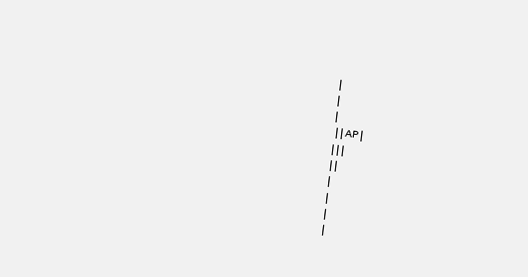|
|
|
 | | AP |
| | |
| |
|
|
|
|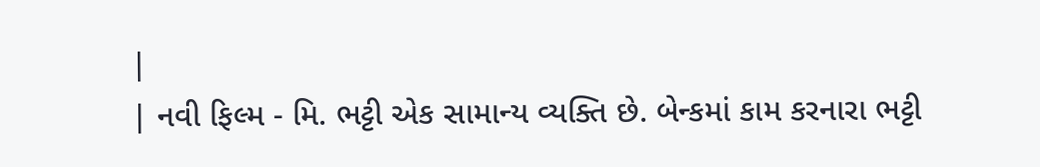|
| નવી ફિલ્મ - મિ. ભટ્ટી એક સામાન્ય વ્યક્તિ છે. બેન્કમાં કામ કરનારા ભટ્ટી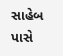સાહેબ પાસે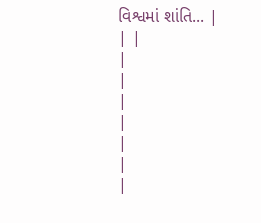વિશ્વમાં શાંતિ... |
| |
|
|
|
|
|
|
|